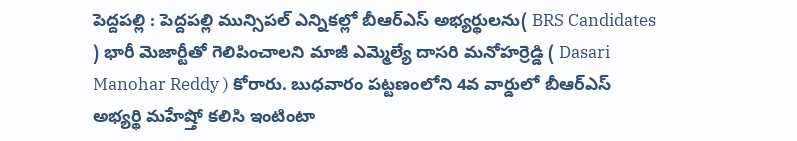పెద్దపల్లి : పెద్దపల్లి మున్సిపల్ ఎన్నికల్లో బీఆర్ఎస్ అభ్యర్థులను( BRS Candidates ) భారీ మెజార్టీతో గెలిపించాలని మాజీ ఎమ్మెల్యే దాసరి మనోహర్రెడ్డి ( Dasari Manohar Reddy ) కోరారు. బుధవారం పట్టణంలోని 4వ వార్డులో బీఆర్ఎస్ అభ్యర్థి మహేష్తో కలిసి ఇంటింటా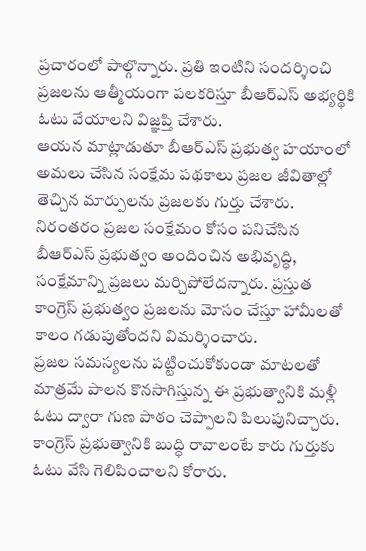ప్రచారంలో పాల్గొన్నారు. ప్రతి ఇంటిని సందర్శించి ప్రజలను ఆత్మీయంగా పలకరిస్తూ బీఆర్ఎస్ అభ్యర్థికి ఓటు వేయాలని విజ్ఞప్తి చేశారు.
ఆయన మాట్లాడుతూ బీఆర్ఎస్ ప్రభుత్వ హయాంలో అమలు చేసిన సంక్షేమ పథకాలు ప్రజల జీవితాల్లో తెచ్చిన మార్పులను ప్రజలకు గుర్తు చేశారు. నిరంతరం ప్రజల సంక్షేమం కోసం పనిచేసిన బీఆర్ఎస్ ప్రభుత్వం అందించిన అభివృద్ధి, సంక్షేమాన్ని ప్రజలు మర్చిపోలేదన్నారు. ప్రస్తుత కాంగ్రెస్ ప్రభుత్వం ప్రజలను మోసం చేస్తూ హామీలతో కాలం గడుపుతోందని విమర్శించారు.
ప్రజల సమస్యలను పట్టించుకోకుండా మాటలతో మాత్రమే పాలన కొనసాగిస్తున్న ఈ ప్రభుత్వానికి మళ్లీ ఓటు ద్వారా గుణ పాఠం చెప్పాలని పిలుపునిచ్చారు. కాంగ్రెస్ ప్రభుత్వానికి బుద్ధి రావాలంటే కారు గుర్తుకు ఓటు వేసి గెలిపించాలని కోరారు.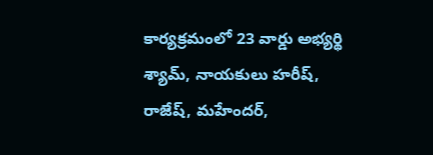కార్యక్రమంలో 23 వార్డు అభ్యర్థి శ్యామ్, నాయకులు హరీష్, రాజేష్, మహేందర్,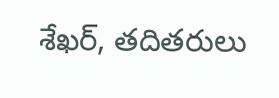శేఖర్, తదితరులు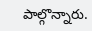పాల్గొన్నారు.